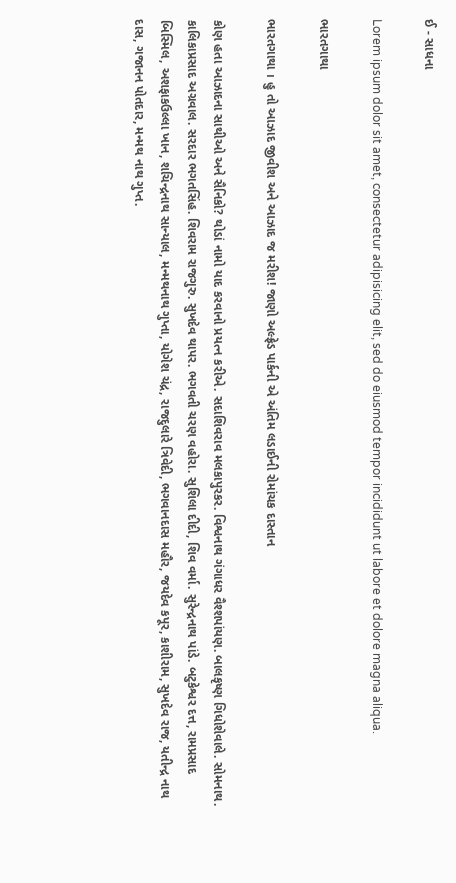ઈ - સાધના

Lorem ipsum dolor sit amet, consectetur adipisicing elit, sed do eiusmod tempor incididunt ut labore et dolore magna aliqua.

ભારતગાથા

ભારતગાથા । હુ તો આઝાદ જીવીશ અને આઝાદ જ મરીશ! જાણો અલ્ફ્રેડ પાર્કની એ અંતિમ લડાઈની રોમાંચક દાસ્તાન

કોણ હતા આઝાદના સાથીઓ અને સૈનિકો? થોડાં નામો યાદ કરવાનો પ્રયત્ન કરીએ. સદાશિવરાવ મલકાપુરકર. વિશ્વનાથ ગંગાધર વૈશ્શપાંયણ. બાલકૃષ્ણ ગિધોશેવાલે. સોમનાથ. કાલિકાપ્રસાદ અગ્રવાલ. સરદાર ભગતસિંહ. શિવરામ રાજગુરુ. સુખદેવ થાપર. ભગવતી ચરણ વહોરા. સુશિલા દીદી, શિવ વર્મા. સુરેન્દ્રનાથ પાંડે. બટુકેશ્વર દત્ત, રામપ્રસાદ બિસ્મિલ, અશફાકઉલ્લા ખાન, શચિન્દ્રનાથ સાન્યાલ, મન્મથનાથ ગુપ્તા, યોગેશ ચંદ્ર, રાજદુલારે ત્રિવેદી, ભગવાનદાસ મહૌર, જયદેવ કપૂર, કાશીરામ, સુખદેવ રાજ, યતીન્દ્ર નાથ દાસ, ગજાનન પોતદાર, મન્મથ નાથ ગુપ્ત.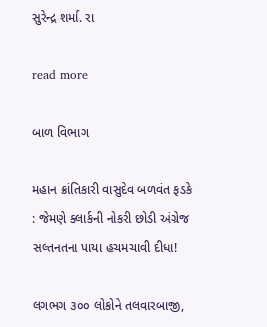સુરેન્દ્ર શર્મા. રા

read more

બાળ વિભાગ

મહાન ક્રાંતિકારી વાસુદેવ બળવંત ફડકે : જેમણે ક્લાર્કની નોકરી છોડી અંગ્રેજ સલ્તનતના પાયા હચમચાવી દીધા!

લગભગ ૩૦૦ લોકોને તલવારબાજી,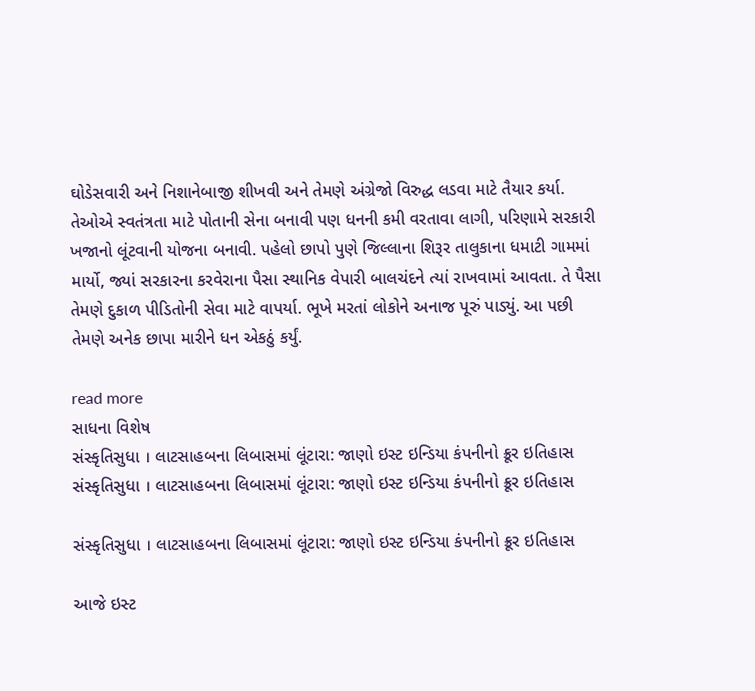ઘોડેસવારી અને નિશાનેબાજી શીખવી અને તેમણે અંગ્રેજો વિરુદ્ધ લડવા માટે તૈયાર કર્યા. તેઓએ સ્વતંત્રતા માટે પોતાની સેના બનાવી પણ ધનની કમી વરતાવા લાગી, પરિણામે સરકારી ખજાનો લૂંટવાની યોજના બનાવી. પહેલો છાપો પુણે જિલ્લાના શિરૂર તાલુકાના ધમાટી ગામમાં માર્યો, જ્યાં સરકારના કરવેરાના પૈસા સ્થાનિક વેપારી બાલચંદને ત્યાં રાખવામાં આવતા. તે પૈસા તેમણે દુકાળ પીડિતોની સેવા માટે વાપર્યા. ભૂખે મરતાં લોકોને અનાજ પૂરું પાડ્યું. આ પછી તેમણે અનેક છાપા મારીને ધન એકઠું કર્યું.

read more
સાધના વિશેષ
સંસ્કૃતિસુધા । લાટસાહબના લિબાસમાં લૂંટારા: જાણો ઇસ્ટ ઇન્ડિયા કંપનીનો ક્રૂર ઇતિહાસ
સંસ્કૃતિસુધા । લાટસાહબના લિબાસમાં લૂંટારા: જાણો ઇસ્ટ ઇન્ડિયા કંપનીનો ક્રૂર ઇતિહાસ

સંસ્કૃતિસુધા । લાટસાહબના લિબાસમાં લૂંટારા: જાણો ઇસ્ટ ઇન્ડિયા કંપનીનો ક્રૂર ઇતિહાસ

આજે ઇસ્ટ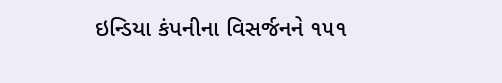ઇન્ડિયા કંપનીના વિસર્જનને ૧૫૧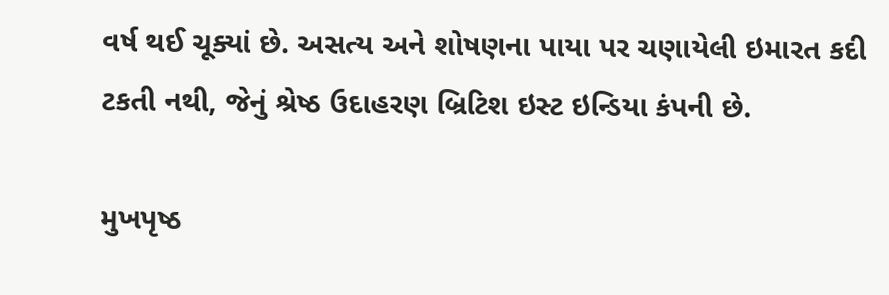વર્ષ થઈ ચૂક્યાં છે. અસત્ય અને શોષણના પાયા પર ચણાયેલી ઇમારત કદી ટકતી નથી, જેનું શ્રેષ્ઠ ઉદાહરણ બ્રિટિશ ઇસ્ટ ઇન્ડિયા કંપની છે.

મુખપૃષ્ઠ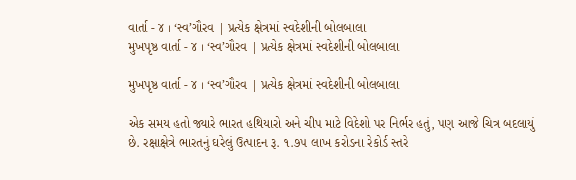વાર્તા - ૪ । ‘સ્વ’ગૌરવ | પ્રત્યેક ક્ષેત્રમાં સ્વદેશીની બોલબાલા
મુખપૃષ્ઠ વાર્તા - ૪ । ‘સ્વ’ગૌરવ | પ્રત્યેક ક્ષેત્રમાં સ્વદેશીની બોલબાલા

મુખપૃષ્ઠ વાર્તા - ૪ । ‘સ્વ’ગૌરવ | પ્રત્યેક ક્ષેત્રમાં સ્વદેશીની બોલબાલા

એક સમય હતો જ્યારે ભારત હથિયારો અને ચીપ માટે વિદેશો પર નિર્ભર હતું, પણ આજે ચિત્ર બદલાયું છે. રક્ષાક્ષેત્રે ભારતનું ઘરેલું ઉત્પાદન રૂ. ૧.૭૫ લાખ કરોડના રેકોર્ડ સ્તરે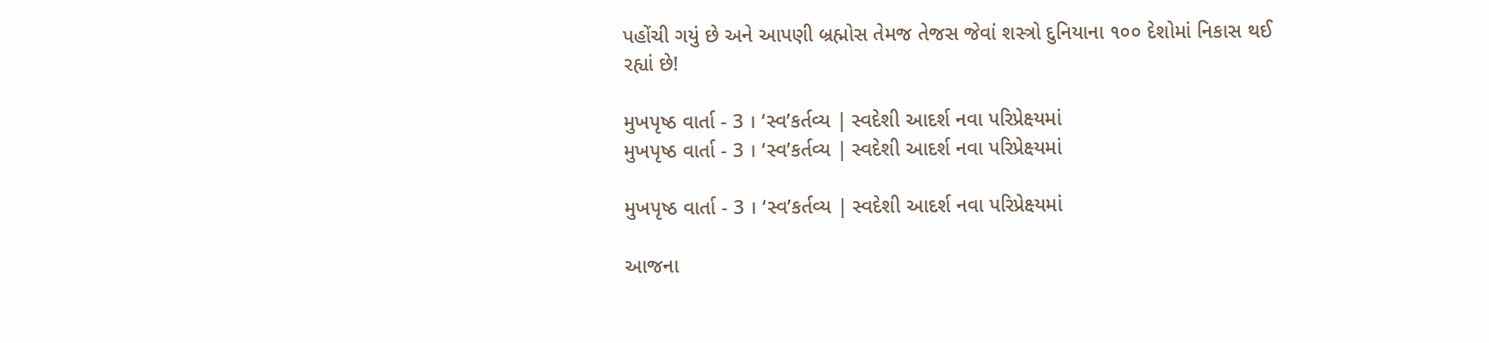પહોંચી ગયું છે અને આપણી બ્રહ્મોસ તેમજ તેજસ જેવાં શસ્ત્રો દુનિયાના ૧૦૦ દેશોમાં નિકાસ થઈ રહ્યાં છે!

મુખપૃષ્ઠ વાર્તા - 3 । ‘સ્વ’કર્તવ્ય | સ્વદેશી આદર્શ નવા પરિપ્રેક્ષ્યમાં
મુખપૃષ્ઠ વાર્તા - 3 । ‘સ્વ’કર્તવ્ય | સ્વદેશી આદર્શ નવા પરિપ્રેક્ષ્યમાં

મુખપૃષ્ઠ વાર્તા - 3 । ‘સ્વ’કર્તવ્ય | સ્વદેશી આદર્શ નવા પરિપ્રેક્ષ્યમાં

આજના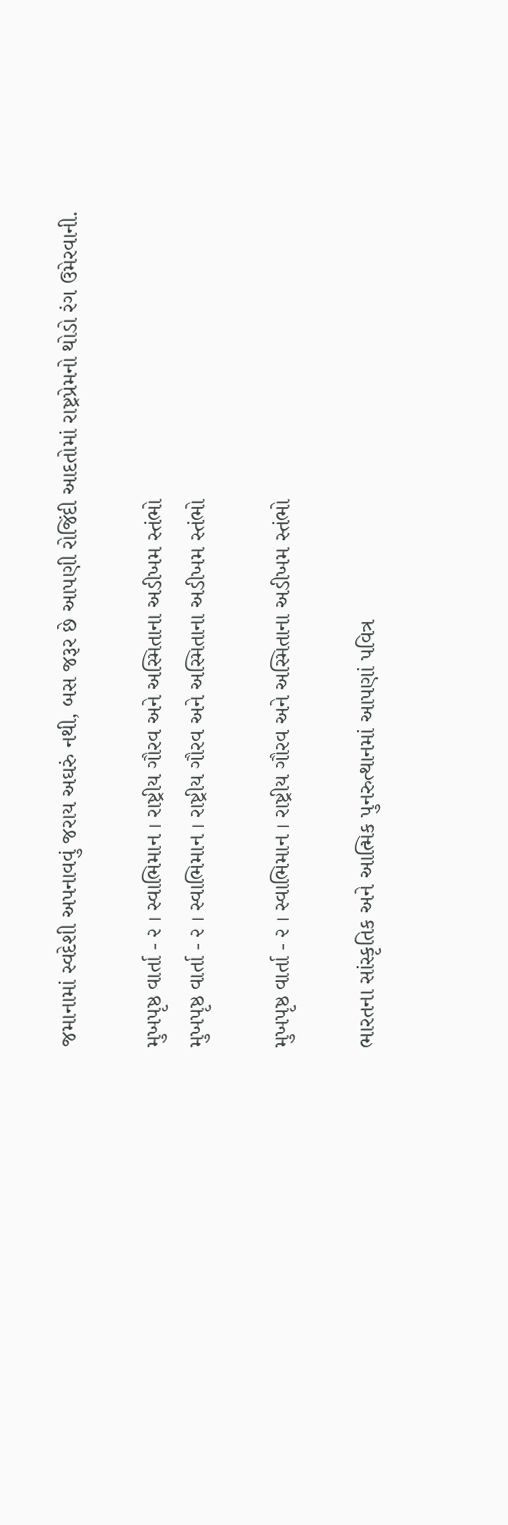જમાનામાં સ્વદેશી અપનાવવું જરાય અઘરું નથી, બસ જરૂર છે આપણી રોજિંદી આદતોમાં રાષ્ટ્રપ્રેમનો થોડો રંગ ઉમેરવાની.

મુખપૃષ્ઠ વાર્તા - ૨ । સ્વાભિમાન । રાષ્ટ્રીય ગૌરવ અને અસ્મિતાના અડીખમ સ્તંભો
મુખપૃષ્ઠ વાર્તા - ૨ । સ્વાભિમાન । રાષ્ટ્રીય ગૌરવ અને અસ્મિતાના અડીખમ સ્તંભો

મુખપૃષ્ઠ વાર્તા - ૨ । સ્વાભિમાન । રાષ્ટ્રીય ગૌરવ અને અસ્મિતાના અડીખમ સ્તંભો

ભારતના સાંસ્કૃતિક અને આત્મિક પુનરુત્થાનમાં આપણાં પવિત્ર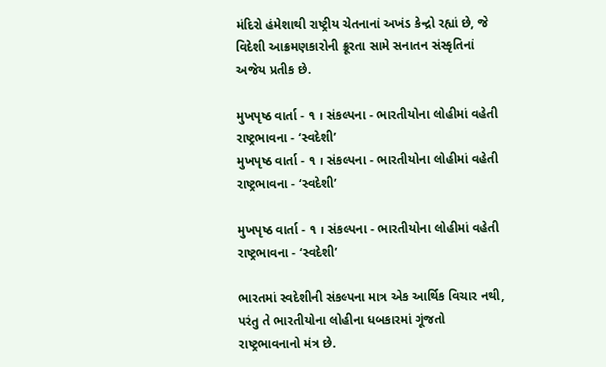મંદિરો હંમેશાથી રાષ્ટ્રીય ચેતનાનાં અખંડ કેન્દ્રો રહ્યાં છે, જે વિદેશી આક્રમણકારોની ક્રૂરતા સામે સનાતન સંસ્કૃતિનાં અજેય પ્રતીક છે.

મુખપૃષ્ઠ વાર્તા - ૧ । સંકલ્પના - ભારતીયોના લોહીમાં વહેતી રાષ્ટ્રભાવના - ‘સ્વદેશી’
મુખપૃષ્ઠ વાર્તા - ૧ । સંકલ્પના - ભારતીયોના લોહીમાં વહેતી રાષ્ટ્રભાવના - ‘સ્વદેશી’

મુખપૃષ્ઠ વાર્તા - ૧ । સંકલ્પના - ભારતીયોના લોહીમાં વહેતી રાષ્ટ્રભાવના - ‘સ્વદેશી’

ભારતમાં સ્વદેશીની સંકલ્પના માત્ર એક આર્થિક વિચાર નથી, પરંતુ તે ભારતીયોના લોહીના ધબકારમાં ગૂંજતો રાષ્ટ્રભાવનાનો મંત્ર છે.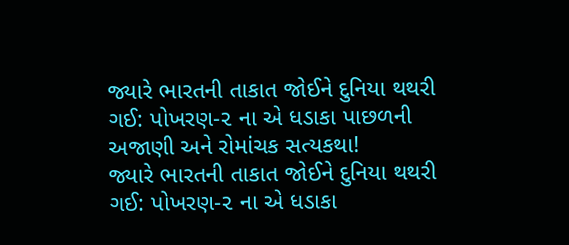જ્યારે ભારતની તાકાત જોઈને દુનિયા થથરી ગઈ: પોખરણ-૨ ના એ ધડાકા પાછળની અજાણી અને રોમાંચક સત્યકથા!
જ્યારે ભારતની તાકાત જોઈને દુનિયા થથરી ગઈ: પોખરણ-૨ ના એ ધડાકા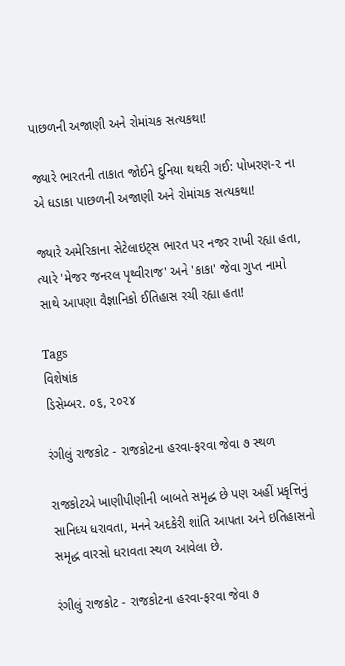પાછળની અજાણી અને રોમાંચક સત્યકથા!

જ્યારે ભારતની તાકાત જોઈને દુનિયા થથરી ગઈ: પોખરણ-૨ ના એ ધડાકા પાછળની અજાણી અને રોમાંચક સત્યકથા!

જ્યારે અમેરિકાના સેટેલાઇટ્સ ભારત પર નજર રાખી રહ્યા હતા, ત્યારે 'મેજર જનરલ પૃથ્વીરાજ' અને 'કાકા' જેવા ગુપ્ત નામો સાથે આપણા વૈજ્ઞાનિકો ઈતિહાસ રચી રહ્યા હતા!

Tags
વિશેષાંક
ડિસેમ્બર. ૦૬, ૨૦૨૪

રંગીલું રાજકોટ - રાજકોટના હરવા-ફરવા જેવા ૭ સ્થળ

રાજકોટએ ખાણીપીણીની બાબતે સમૃદ્ધ છે પણ અહીં પ્રકૃત્તિનું સાનિધ્ય ધરાવતા, મનને અદકેરી શાંતિ આપતા અને ઇતિહાસનો સમૃદ્ધ વારસો ધરાવતા સ્થળ આવેલા છે.

રંગીલું રાજકોટ - રાજકોટના હરવા-ફરવા જેવા ૭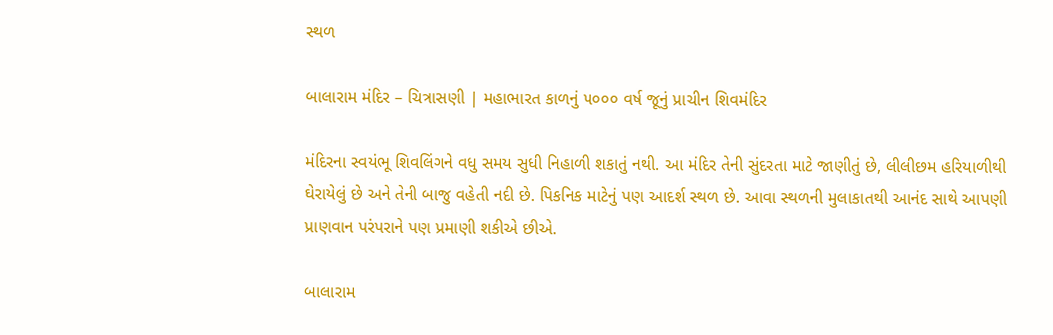સ્થળ

બાલારામ મંદિર – ચિત્રાસણી | મહાભારત કાળનું ૫૦૦૦ વર્ષ જૂનું પ્રાચીન શિવમંદિર

મંદિરના સ્વયંભૂ શિવલિંગને વધુ સમય સુધી નિહાળી શકાતું નથી. આ મંદિર તેની સુંદરતા માટે જાણીતું છે, લીલીછમ હરિયાળીથી ઘેરાયેલું છે અને તેની બાજુ વહેતી નદી છે. પિકનિક માટેનું પણ આદર્શ સ્થળ છે. આવા સ્થળની મુલાકાતથી આનંદ સાથે આપણી પ્રાણવાન પરંપરાને પણ પ્રમાણી શકીએ છીએ.

બાલારામ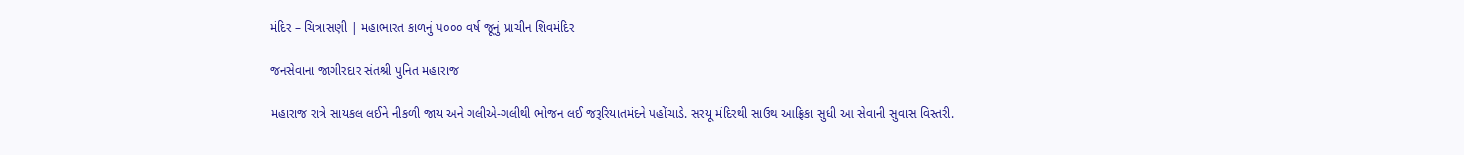મંદિર – ચિત્રાસણી | મહાભારત કાળનું ૫૦૦૦ વર્ષ જૂનું પ્રાચીન શિવમંદિર

જનસેવાના જાગીરદાર સંતશ્રી પુનિત મહારાજ

મહારાજ રાત્રે સાયકલ લઈને નીકળી જાય અને ગલીએ-ગલીથી ભોજન લઈ જરૂરિયાતમંદને પહોંચાડે. સરયૂ મંદિરથી સાઉથ આફ્રિકા સુધી આ સેવાની સુવાસ વિસ્તરી.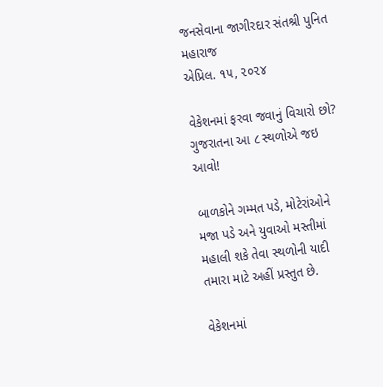જનસેવાના જાગીરદાર સંતશ્રી પુનિત મહારાજ
એપ્રિલ. ૧૫, ૨૦૨૪

વેકેશનમાં ફરવા જવાનું વિચારો છો? ગુજરાતના આ ८ સ્થળોએ જઇ આવો!

બાળકોને ગમ્મત પડે, મોટેરાંઓને મજા પડે અને યુવાઓ મસ્તીમાં મહાલી શકે તેવા સ્થળોની યાદી તમારા માટે અહીં પ્રસ્તુત છે.

વેકેશનમાં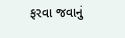ફરવા જવાનું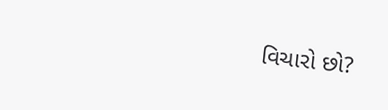વિચારો છો?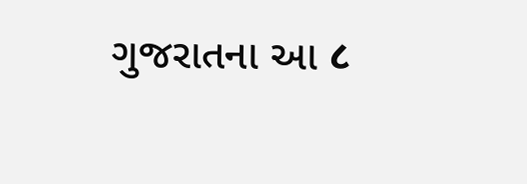ગુજરાતના આ ८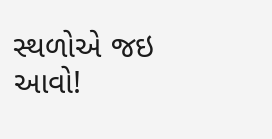સ્થળોએ જઇ આવો!